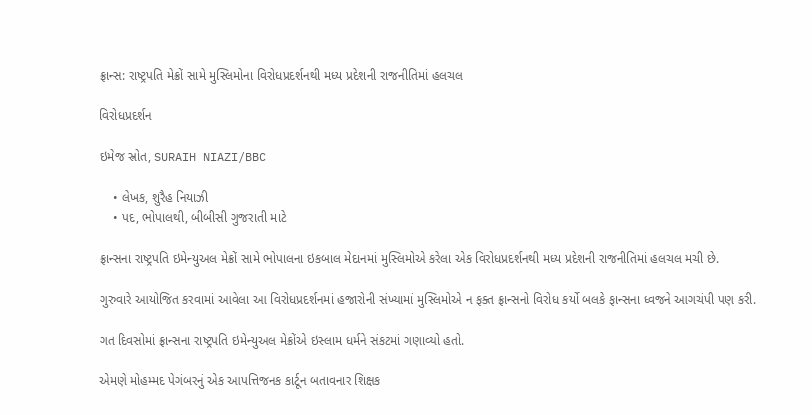ફ્રાન્સ: રાષ્ટ્રપતિ મેક્રોં સામે મુસ્લિમોના વિરોધપ્રદર્શનથી મધ્ય પ્રદેશની રાજનીતિમાં હલચલ

વિરોધપ્રદર્શન

ઇમેજ સ્રોત, SURAIH NIAZI/BBC

    • લેખક, શુરૈહ નિયાઝી
    • પદ, ભોપાલથી, બીબીસી ગુજરાતી માટે

ફ્રાન્સના રાષ્ટ્રપતિ ઇમેન્યુઅલ મેક્રોં સામે ભોપાલના ઇકબાલ મેદાનમાં મુસ્લિમોએ કરેલા એક વિરોધપ્રદર્શનથી મધ્ય પ્રદેશની રાજનીતિમાં હલચલ મચી છે.

ગુરુવારે આયોજિત કરવામાં આવેલા આ વિરોધપ્રદર્શનમાં હજારોની સંખ્યામાં મુસ્લિમોએ ન ફક્ત ફ્રાન્સનો વિરોધ કર્યો બલકે ફાન્સના ધ્વજને આગચંપી પણ કરી.

ગત દિવસોમાં ફ્રાન્સના રાષ્ટ્રપતિ ઇમેન્યુઅલ મેક્રોંએ ઇસ્લામ ધર્મને સંકટમાં ગણાવ્યો હતો.

એમણે મોહમ્મદ પેગંબરનું એક આપત્તિજનક કાર્ટૂન બતાવનાર શિક્ષક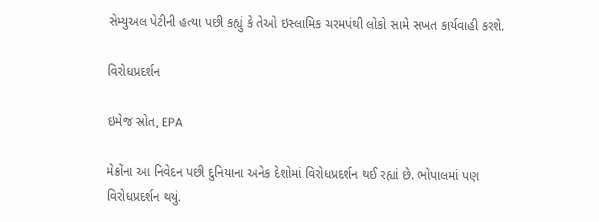સેમ્યુઅલ પેટીની હત્યા પછી કહ્યું કે તેઓ ઇસ્લામિક ચરમપંથી લોકો સામે સખત કાર્યવાહી કરશે.

વિરોધપ્રદર્શન

ઇમેજ સ્રોત, EPA

મેક્રોંના આ નિવેદન પછી દુનિયાના અનેક દેશોમાં વિરોધપ્રદર્શન થઈ રહ્યાં છે. ભોપાલમાં પણ વિરોધપ્રદર્શન થયું.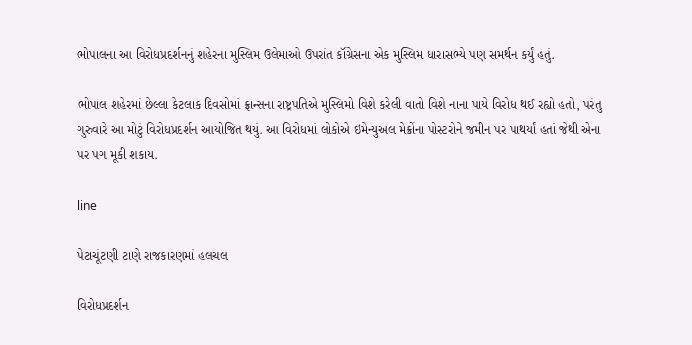ભોપાલના આ વિરોધપ્રદર્શનનું શહેરના મુસ્લિમ ઉલેમાઓ ઉપરાંત કૉંગ્રેસના એક મુસ્લિમ ધારાસભ્યે પણ સમર્થન કર્યું હતું.

ભોપાલ શહેરમાં છેલ્લા કેટલાક દિવસોમાં ફ્રાન્સના રાષ્ટ્રપતિએ મુસ્લિમો વિશે કરેલી વાતો વિશે નાના પાયે વિરોધ થઈ રહ્યો હતો, પરંતુ ગુરુવારે આ મોટું વિરોધપ્રદર્શન આયોજિત થયું. આ વિરોધમાં લોકોએ ઇમેન્યુઅલ મેક્રોંના પોસ્ટરોને જમીન પર પાથર્યાં હતાં જેથી એના પર પગ મૂકી શકાય.

line

પેટાચૂંટણી ટાણે રાજકારણમાં હલચલ

વિરોધપ્રદર્શન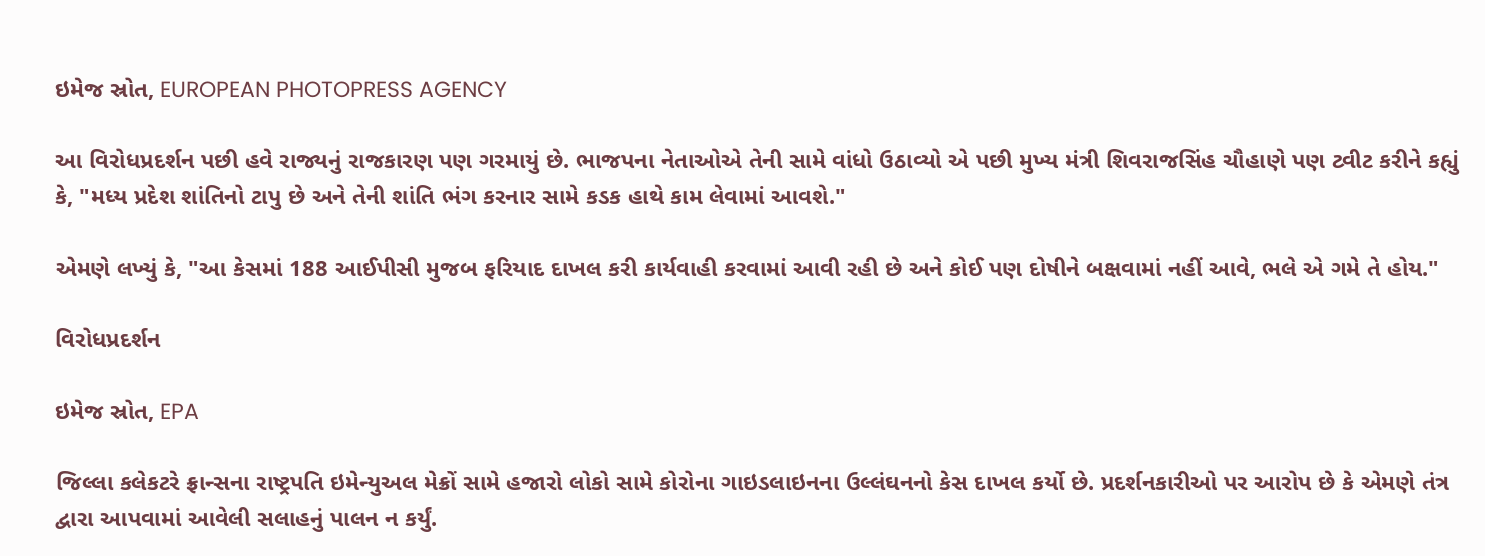ઇમેજ સ્રોત, EUROPEAN PHOTOPRESS AGENCY

આ વિરોધપ્રદર્શન પછી હવે રાજ્યનું રાજકારણ પણ ગરમાયું છે. ભાજપના નેતાઓએ તેની સામે વાંધો ઉઠાવ્યો એ પછી મુખ્ય મંત્રી શિવરાજસિંહ ચૌહાણે પણ ટ્વીટ કરીને કહ્યું કે, "મધ્ય પ્રદેશ શાંતિનો ટાપુ છે અને તેની શાંતિ ભંગ કરનાર સામે કડક હાથે કામ લેવામાં આવશે."

એમણે લખ્યું કે, "આ કેસમાં 188 આઈપીસી મુજબ ફરિયાદ દાખલ કરી કાર્યવાહી કરવામાં આવી રહી છે અને કોઈ પણ દોષીને બક્ષવામાં નહીં આવે, ભલે એ ગમે તે હોય."

વિરોધપ્રદર્શન

ઇમેજ સ્રોત, EPA

જિલ્લા કલેકટરે ફ્રાન્સના રાષ્ટ્રપતિ ઇમેન્યુઅલ મેક્રોં સામે હજારો લોકો સામે કોરોના ગાઇડલાઇનના ઉલ્લંઘનનો કેસ દાખલ કર્યો છે. પ્રદર્શનકારીઓ પર આરોપ છે કે એમણે તંત્ર દ્વારા આપવામાં આવેલી સલાહનું પાલન ન કર્યું.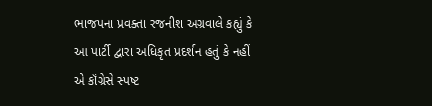ભાજપના પ્રવક્તા રજનીશ અગ્રવાલે કહ્યું કે આ પાર્ટી દ્વારા અધિકૃત પ્રદર્શન હતું કે નહીં એ કૉંગ્રેસે સ્પષ્ટ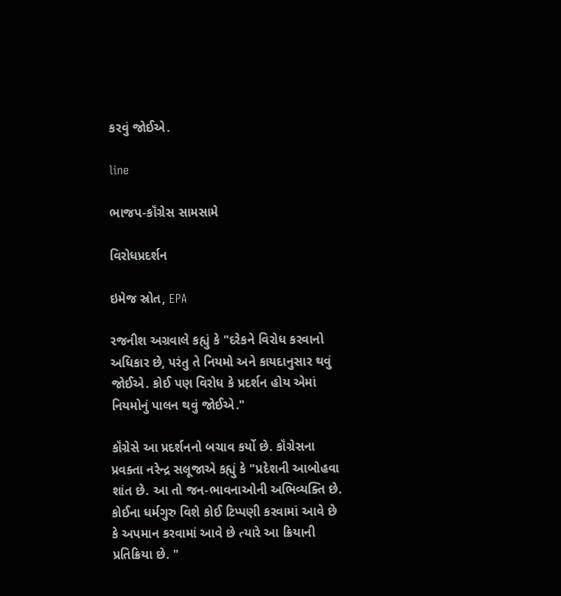કરવું જોઈએ.

line

ભાજપ-કૉંગ્રેસ સામસામે

વિરોધપ્રદર્શન

ઇમેજ સ્રોત, EPA

રજનીશ અગ્રવાલે કહ્યું કે "દરેકને વિરોધ કરવાનો અધિકાર છે, પરંતુ તે નિયમો અને કાયદાનુસાર થવું જોઈએ. કોઈ પણ વિરોધ કે પ્રદર્શન હોય એમાં નિયમોનું પાલન થવું જોઈએ."

કૉંગ્રેસે આ પ્રદર્શનનો બચાવ કર્યો છે. કૉંગ્રેસના પ્રવક્તા નરેન્દ્ર સલૂજાએ કહ્યું કે "પ્રદેશની આબોહવા શાંત છે. આ તો જન-ભાવનાઓની અભિવ્યક્તિ છે. કોઈના ધર્મગુરુ વિશે કોઈ ટિપ્પણી કરવામાં આવે છે કે અપમાન કરવામાં આવે છે ત્યારે આ ક્રિયાની પ્રતિક્રિયા છે. "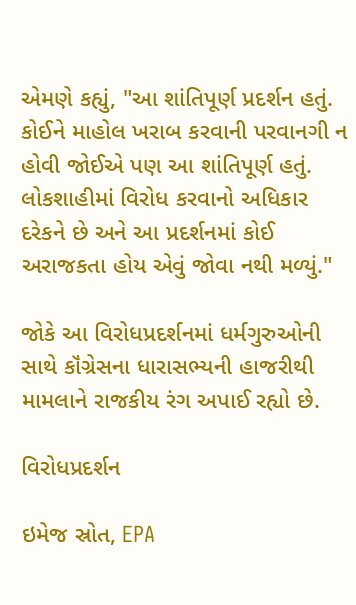એમણે કહ્યું, "આ શાંતિપૂર્ણ પ્રદર્શન હતું. કોઈને માહોલ ખરાબ કરવાની પરવાનગી ન હોવી જોઈએ પણ આ શાંતિપૂર્ણ હતું. લોકશાહીમાં વિરોધ કરવાનો અધિકાર દરેકને છે અને આ પ્રદર્શનમાં કોઈ અરાજકતા હોય એવું જોવા નથી મળ્યું."

જોકે આ વિરોધપ્રદર્શનમાં ધર્મગુરુઓની સાથે કૉંગ્રેસના ધારાસભ્યની હાજરીથી મામલાને રાજકીય રંગ અપાઈ રહ્યો છે.

વિરોધપ્રદર્શન

ઇમેજ સ્રોત, EPA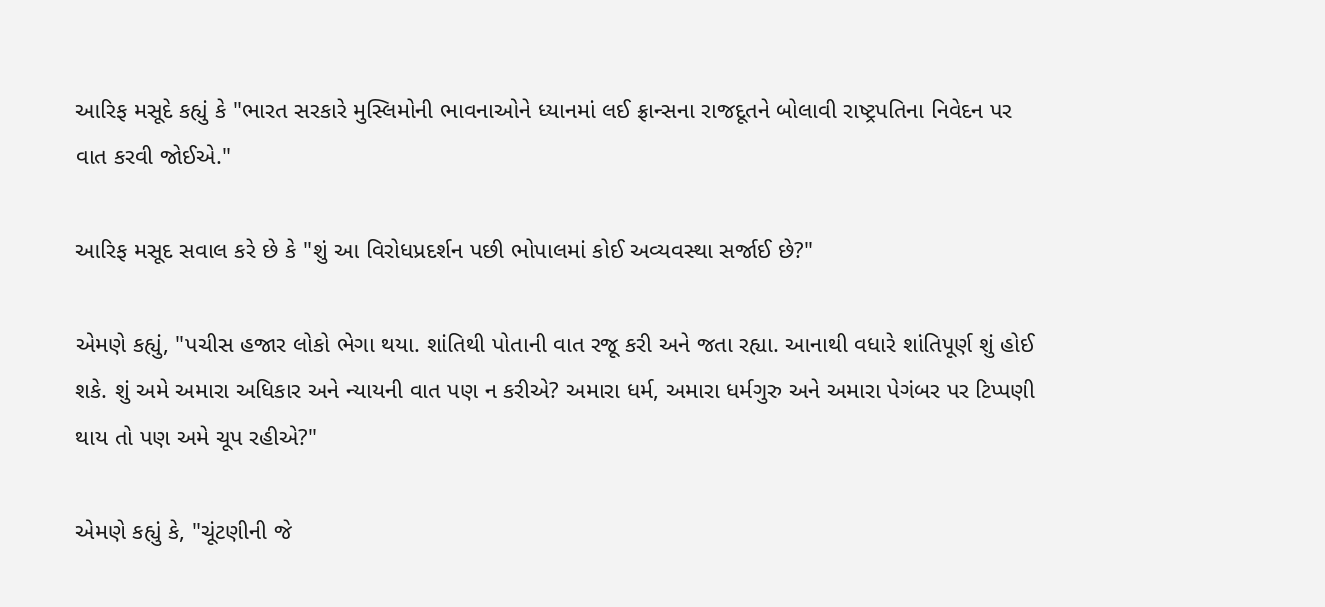આરિફ મસૂદે કહ્યું કે "ભારત સરકારે મુસ્લિમોની ભાવનાઓને ધ્યાનમાં લઈ ફ્રાન્સના રાજદૂતને બોલાવી રાષ્ટ્રપતિના નિવેદન પર વાત કરવી જોઈએ."

આરિફ મસૂદ સવાલ કરે છે કે "શું આ વિરોધપ્રદર્શન પછી ભોપાલમાં કોઈ અવ્યવસ્થા સર્જાઈ છે?"

એમણે કહ્યું, "પચીસ હજાર લોકો ભેગા થયા. શાંતિથી પોતાની વાત રજૂ કરી અને જતા રહ્યા. આનાથી વધારે શાંતિપૂર્ણ શું હોઈ શકે. શું અમે અમારા અધિકાર અને ન્યાયની વાત પણ ન કરીએ? અમારા ધર્મ, અમારા ધર્મગુરુ અને અમારા પેગંબર પર ટિપ્પણી થાય તો પણ અમે ચૂપ રહીએ?"

એમણે કહ્યું કે, "ચૂંટણીની જે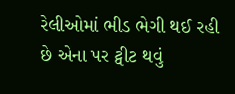રેલીઓમાં ભીડ ભેગી થઈ રહી છે એના પર ટ્વીટ થવું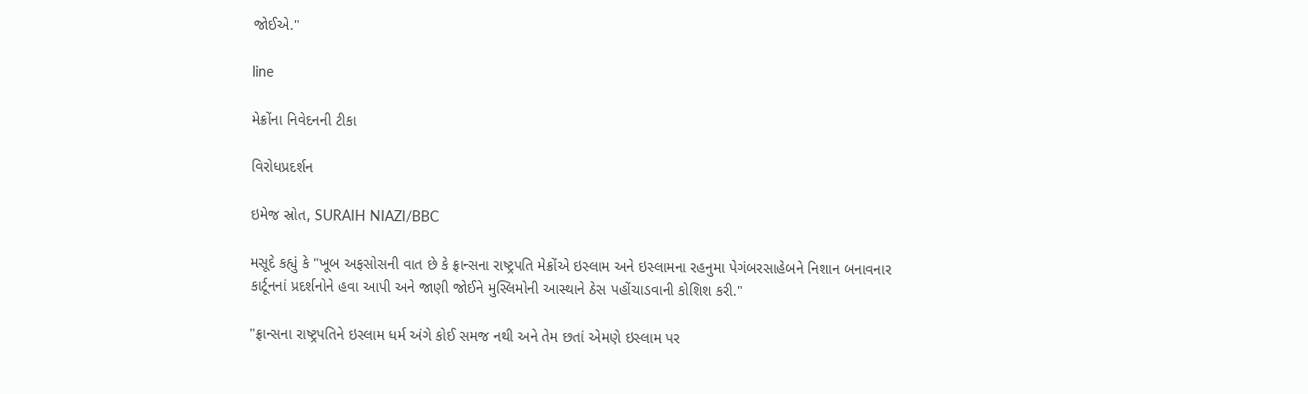જોઈએ."

line

મેક્રોંના નિવેદનની ટીકા

વિરોધપ્રદર્શન

ઇમેજ સ્રોત, SURAIH NIAZI/BBC

મસૂદે કહ્યું કે "ખૂબ અફસોસની વાત છે કે ફ્રાન્સના રાષ્ટ્રપતિ મેક્રોંએ ઇસ્લામ અને ઇસ્લામના રહનુમા પેગંબરસાહેબને નિશાન બનાવનાર કાર્ટૂનનાં પ્રદર્શનોને હવા આપી અને જાણી જોઈને મુસ્લિમોની આસ્થાને ઠેસ પહોંચાડવાની કોશિશ કરી."

"ફ્રાન્સના રાષ્ટ્રપતિને ઇસ્લામ ધર્મ અંગે કોઈ સમજ નથી અને તેમ છતાં એમણે ઇસ્લામ પર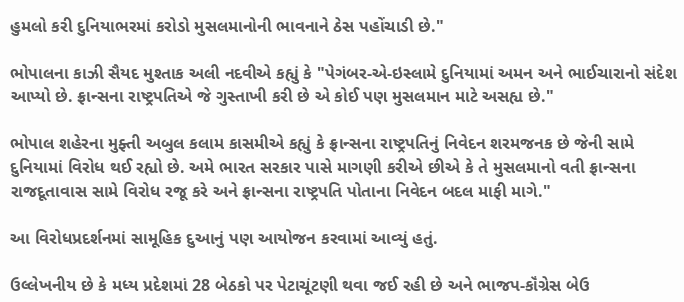હુમલો કરી દુનિયાભરમાં કરોડો મુસલમાનોની ભાવનાને ઠેસ પહોંચાડી છે."

ભોપાલના કાઝી સૈયદ મુશ્તાક અલી નદવીએ કહ્યું કે "પેગંબર-એ-ઇસ્લામે દુનિયામાં અમન અને ભાઈચારાનો સંદેશ આપ્યો છે. ફ્રાન્સના રાષ્ટ્રપતિએ જે ગુસ્તાખી કરી છે એ કોઈ પણ મુસલમાન માટે અસહ્ય છે."

ભોપાલ શહેરના મુફ્તી અબુલ કલામ કાસમીએ કહ્યું કે ફ્રાન્સના રાષ્ટ્રપતિનું નિવેદન શરમજનક છે જેની સામે દુનિયામાં વિરોધ થઈ રહ્યો છે. અમે ભારત સરકાર પાસે માગણી કરીએ છીએ કે તે મુસલમાનો વતી ફ્રાન્સના રાજદૂતાવાસ સામે વિરોધ રજૂ કરે અને ફ્રાન્સના રાષ્ટ્રપતિ પોતાના નિવેદન બદલ માફી માગે."

આ વિરોધપ્રદર્શનમાં સામૂહિક દુઆનું પણ આયોજન કરવામાં આવ્યું હતું.

ઉલ્લેખનીય છે કે મધ્ય પ્રદેશમાં 28 બેઠકો પર પેટાચૂંટણી થવા જઈ રહી છે અને ભાજપ-કૉંગ્રેસ બેઉ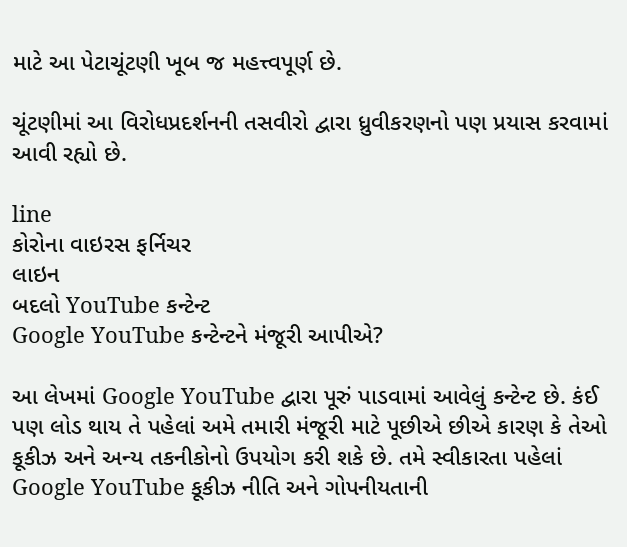માટે આ પેટાચૂંટણી ખૂબ જ મહત્ત્વપૂર્ણ છે.

ચૂંટણીમાં આ વિરોધપ્રદર્શનની તસવીરો દ્વારા ધ્રુવીકરણનો પણ પ્રયાસ કરવામાં આવી રહ્યો છે.

line
કોરોના વાઇરસ ફર્નિચર
લાઇન
બદલો YouTube કન્ટેન્ટ
Google YouTube કન્ટેન્ટને મંજૂરી આપીએ?

આ લેખમાં Google YouTube દ્વારા પૂરું પાડવામાં આવેલું કન્ટેન્ટ છે. કંઈ પણ લોડ થાય તે પહેલાં અમે તમારી મંજૂરી માટે પૂછીએ છીએ કારણ કે તેઓ કૂકીઝ અને અન્ય તકનીકોનો ઉપયોગ કરી શકે છે. તમે સ્વીકારતા પહેલાં Google YouTube કૂકીઝ નીતિ અને ગોપનીયતાની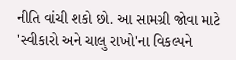નીતિ વાંચી શકો છો. આ સામગ્રી જોવા માટે 'સ્વીકારો અને ચાલુ રાખો'ના વિકલ્પને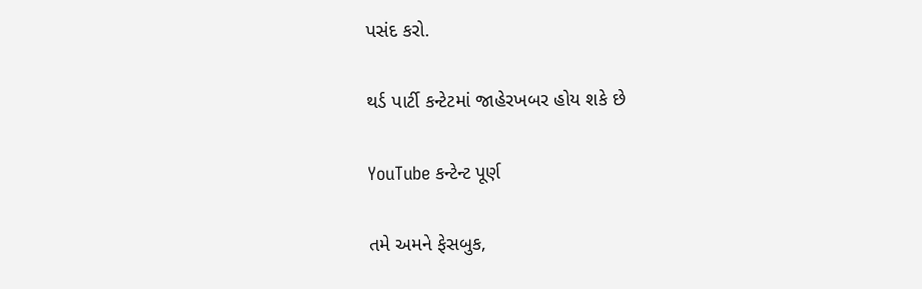પસંદ કરો.

થર્ડ પાર્ટી કન્ટેટમાં જાહેરખબર હોય શકે છે

YouTube કન્ટેન્ટ પૂર્ણ

તમે અમને ફેસબુક,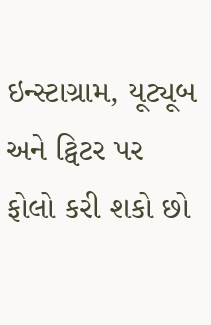ઇન્સ્ટાગ્રામ, યૂટ્યૂબ અને ટ્વિટર પર ફોલો કરી શકો છો